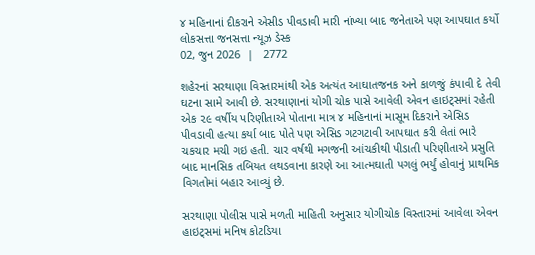૪ મહિનાનાં દીકરાને એસીડ પીવડાવી મારી નાંખ્યા બાદ જનેતાએ પણ આપઘાત કર્યો
લોકસત્તા જનસત્તા ન્યૂઝ ડેસ્ક
02, જુન 2026  |   2772

શહેરનાં સરથાણા વિસ્તારમાંથી એક અત્યંત આઘાતજનક અને કાળજું કંપાવી દે તેવી ઘટના સામે આવી છે. સરથાણાનાં યોગી ચોક પાસે આવેલી એવન હાઇટ્સમાં રહેતી એક ૨૯ વર્ષીય પરિણીતાએ પોતાના માત્ર ૪ મહિનાનાં માસૂમ દિકરાને એસિડ પીવડાવી હત્યા કર્યા બાદ પોતે પણ એસિડ ગટગટાવી આપઘાત કરી લેતાં ભારે ચકચાર મચી ગઇ હતી. ચાર વર્ષથી મગજની આંચકીથી પીડાતી પરિણીતાએ પ્રસુતિ બાદ માનસિક તબિયત લથડવાના કારણે આ આત્મઘાતી પગલું ભર્યું હોવાનું પ્રાથમિક વિગતોમાં બહાર આવ્યું છે.

સરથાણા પોલીસ પાસે મળતી માહિતી અનુસાર યોગીચોક વિસ્તારમાં આવેલા એવન હાઇટ્સમાં મનિષ કોટડિયા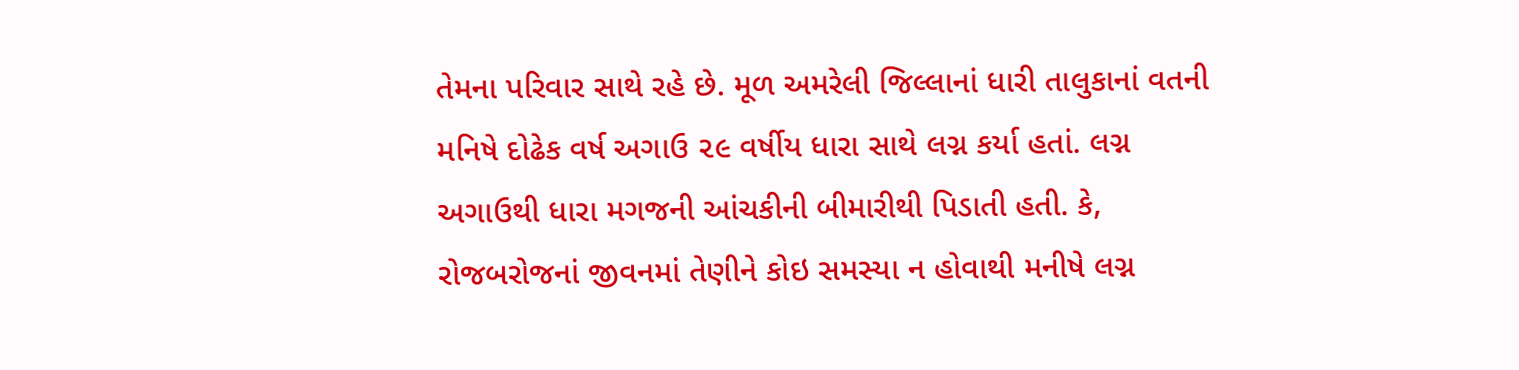તેમના પરિવાર સાથે રહે છે. મૂળ અમરેલી જિલ્લાનાં ધારી તાલુકાનાં વતની મનિષે દોઢેક વર્ષ અગાઉ ૨૯ વર્ષીય ધારા સાથે લગ્ન કર્યા હતાં. લગ્ન અગાઉથી ધારા મગજની આંચકીની બીમારીથી પિડાતી હતી. કે, રોજબરોજનાં જીવનમાં તેણીને કોઇ સમસ્યા ન હોવાથી મનીષે લગ્ન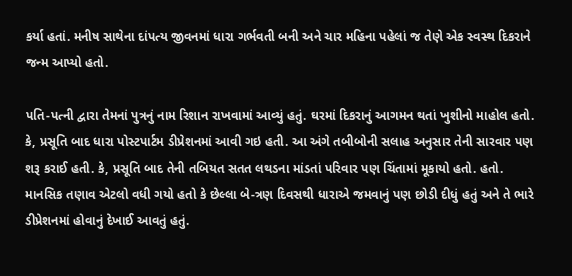કર્યા હતાં. મનીષ સાથેના દાંપત્ય જીવનમાં ધારા ગર્ભવતી બની અને ચાર મહિના પહેલાં જ તેણે એક સ્વસ્થ દિકરાને જન્મ આપ્યો હતો.

પતિ-પત્ની દ્વારા તેમનાં પુત્રનું નામ રિશાન રાખવામાં આવ્યું હતું. ઘરમાં દિકરાનું આગમન થતાં ખુશીનો માહોલ હતો. કે, પ્રસૂતિ બાદ ધારા પોસ્ટપાર્ટમ ડીપ્રેશનમાં આવી ગઇ હતી. આ અંગે તબીબોની સલાહ અનુસાર તેની સારવાર પણ શરૂ કરાઈ હતી. કે, પ્રસૂતિ બાદ તેની તબિયત સતત લથડના માંડતાં પરિવાર પણ ચિંતામાં મૂકાયો હતો. હતો. માનસિક તણાવ એટલો વધી ગયો હતો કે છેલ્લા બે-ત્રણ દિવસથી ધારાએ જમવાનું પણ છોડી દીધું હતું અને તે ભારે ડીપ્રેશનમાં હોવાનું દેખાઈ આવતું હતું.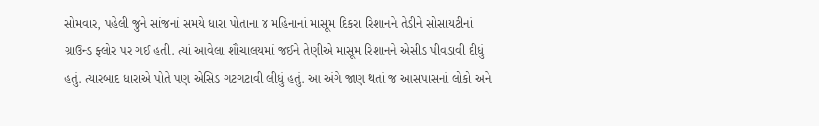સોમવાર, પહેલી જુને સાંજનાં સમયે ધારા પોતાના ૪ મહિનાનાં માસૂમ દિકરા રિશાનને તેડીને સોસાયટીનાં ગ્રાઉન્ડ ફ્લોર પર ગઈ હતી. ત્યાં આવેલા શૌચાલયમાં જઈને તેણીએ માસૂમ રિશાનને એસીડ પીવડાવી દીધું હતું. ત્યારબાદ ધારાએ પોતે પણ એસિડ ગટગટાવી લીધું હતું. આ અંગે જાણ થતાં જ આસપાસનાં લોકો અને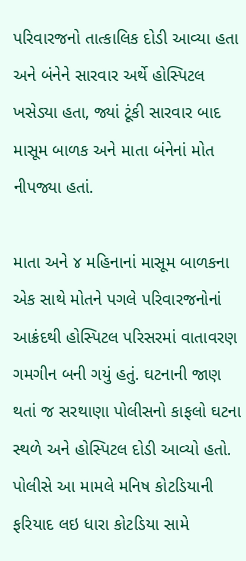પરિવારજનો તાત્કાલિક દોડી આવ્યા હતા અને બંનેને સારવાર અર્થે હોસ્પિટલ ખસેડ્યા હતા, જ્યાં ટૂંકી સારવાર બાદ માસૂમ બાળક અને માતા બંનેનાં મોત નીપજ્યા હતાં.

માતા અને ૪ મહિનાનાં માસૂમ બાળકના એક સાથે મોતને પગલે પરિવારજનોનાં આક્રંદથી હોસ્પિટલ પરિસરમાં વાતાવરણ ગમગીન બની ગયું હતું. ઘટનાની જાણ થતાં જ સરથાણા પોલીસનો કાફલો ઘટના સ્થળે અને હોસ્પિટલ દોડી આવ્યો હતો. પોલીસે આ મામલે મનિષ કોટડિયાની ફરિયાદ લઇ ધારા કોટડિયા સામે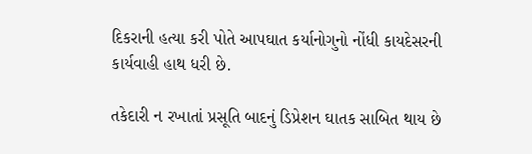દિકરાની હત્યા કરી પોતે આપઘાત કર્યાનોગુનો નોંધી કાયદેસરની કાર્યવાહી હાથ ધરી છે.

તકેદારી ન રખાતાં પ્રસૂતિ બાદનું ડિપ્રેશન ઘાતક સાબિત થાય છે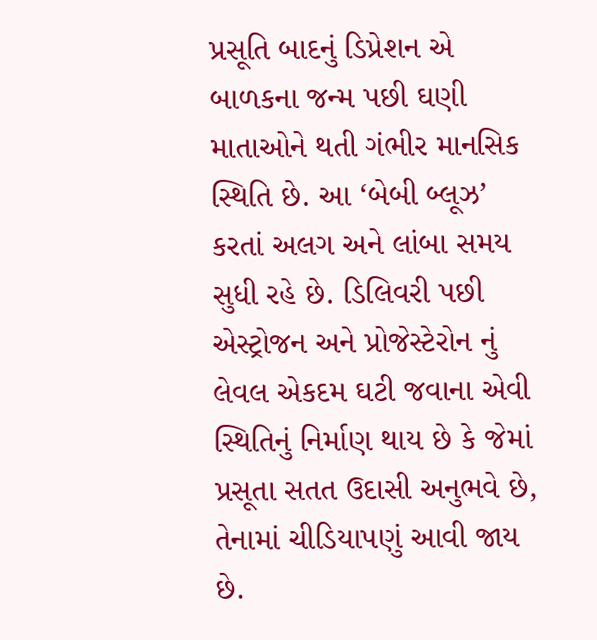પ્રસૂતિ બાદનું ડિપ્રેશન એ બાળકના જન્મ પછી ઘણી માતાઓને થતી ગંભીર માનસિક સ્થિતિ છે. આ ‘બેબી બ્લૂઝ’ કરતાં અલગ અને લાંબા સમય સુધી રહે છે. ડિલિવરી પછી એસ્ટ્રોજન અને પ્રોજેસ્ટેરોન નું લેવલ એકદમ ઘટી જવાના એવી સ્થિતિનું નિર્માણ થાય છે કે જેમાં પ્રસૂતા સતત ઉદાસી અનુભવે છે, તેનામાં ચીડિયાપણું આવી જાય છે.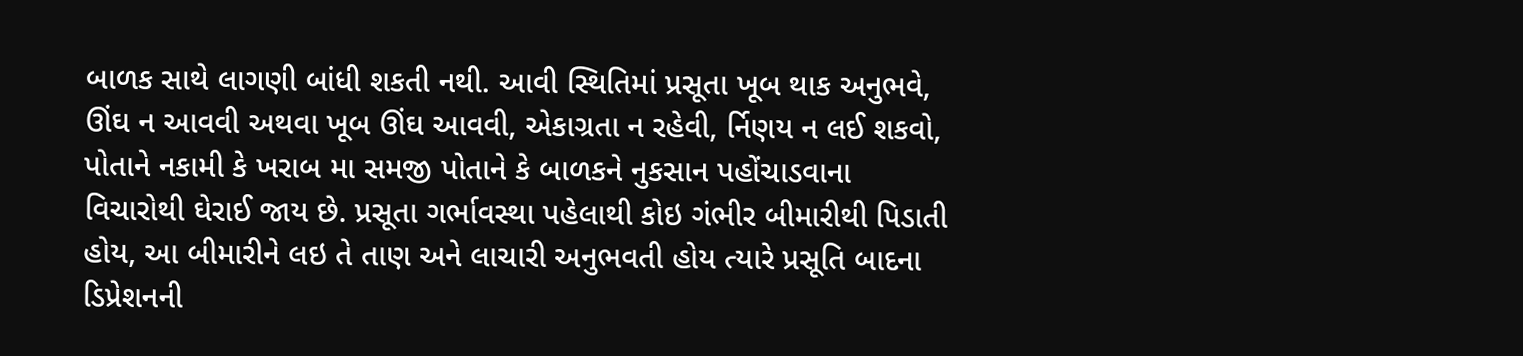બાળક સાથે લાગણી બાંધી શકતી નથી. આવી સ્થિતિમાં પ્રસૂતા ખૂબ થાક અનુભવે, ઊંઘ ન આવવી અથવા ખૂબ ઊંઘ આવવી, એકાગ્રતા ન રહેવી, ર્નિણય ન લઈ શકવો, પોતાને નકામી કે ખરાબ મા સમજી પોતાને કે બાળકને નુકસાન પહોંચાડવાના વિચારોથી ઘેરાઈ જાય છે. પ્રસૂતા ગર્ભાવસ્થા પહેલાથી કોઇ ગંભીર બીમારીથી પિડાતી હોય, આ બીમારીને લઇ તે તાણ અને લાચારી અનુભવતી હોય ત્યારે પ્રસૂતિ બાદના ડિપ્રેશનની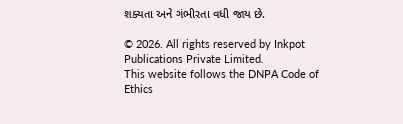શક્યતા અને ગંભીરતા વધી જાય છે.

© 2026. All rights reserved by Inkpot Publications Private Limited.
This website follows the DNPA Code of Ethics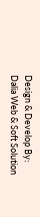Design & Develop By:
Dalia Web & Soft Solution